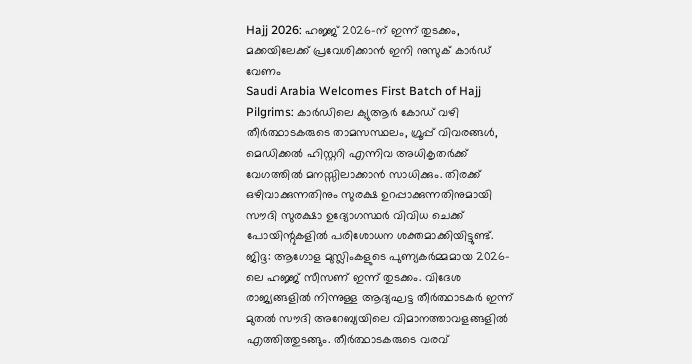Hajj 2026: ഹജ്ജ് 2026-ന് ഇന്ന് തുടക്കം, മക്കയിലേക്ക് പ്രവേശിക്കാൻ ഇനി നുസുക് കാർഡ് വേണം
Saudi Arabia Welcomes First Batch of Hajj Pilgrims: കാർഡിലെ ക്യുആർ കോഡ് വഴി തീർത്ഥാടകരുടെ താമസസ്ഥലം, ഗ്രൂപ്പ് വിവരങ്ങൾ, മെഡിക്കൽ ഹിസ്റ്ററി എന്നിവ അധികൃതർക്ക് വേഗത്തിൽ മനസ്സിലാക്കാൻ സാധിക്കും. തിരക്ക് ഒഴിവാക്കുന്നതിനും സുരക്ഷ ഉറപ്പാക്കുന്നതിനുമായി സൗദി സുരക്ഷാ ഉദ്യോഗസ്ഥർ വിവിധ ചെക്ക് പോയിന്റുകളിൽ പരിശോധന ശക്തമാക്കിയിട്ടുണ്ട്.
ജിദ്ദ: ആഗോള മുസ്ലിംകളുടെ പുണ്യകർമ്മമായ 2026-ലെ ഹജ്ജ് സീസണ് ഇന്ന് തുടക്കം. വിദേശ രാജ്യങ്ങളിൽ നിന്നുള്ള ആദ്യഘട്ട തീർത്ഥാടകർ ഇന്ന് മുതൽ സൗദി അറേബ്യയിലെ വിമാനത്താവളങ്ങളിൽ എത്തിത്തുടങ്ങും. തീർത്ഥാടകരുടെ വരവ്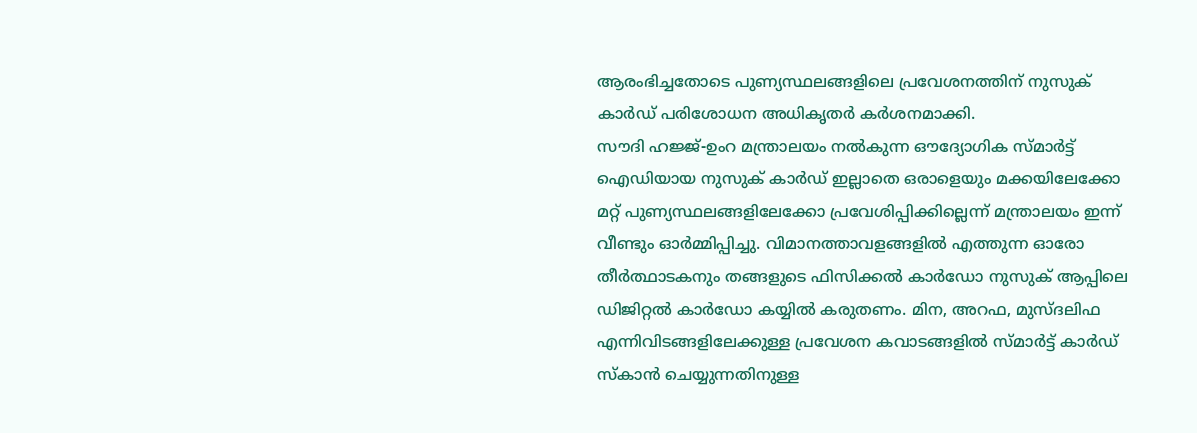ആരംഭിച്ചതോടെ പുണ്യസ്ഥലങ്ങളിലെ പ്രവേശനത്തിന് നുസുക് കാർഡ് പരിശോധന അധികൃതർ കർശനമാക്കി.
സൗദി ഹജ്ജ്-ഉംറ മന്ത്രാലയം നൽകുന്ന ഔദ്യോഗിക സ്മാർട്ട് ഐഡിയായ നുസുക് കാർഡ് ഇല്ലാതെ ഒരാളെയും മക്കയിലേക്കോ മറ്റ് പുണ്യസ്ഥലങ്ങളിലേക്കോ പ്രവേശിപ്പിക്കില്ലെന്ന് മന്ത്രാലയം ഇന്ന് വീണ്ടും ഓർമ്മിപ്പിച്ചു. വിമാനത്താവളങ്ങളിൽ എത്തുന്ന ഓരോ തീർത്ഥാടകനും തങ്ങളുടെ ഫിസിക്കൽ കാർഡോ നുസുക് ആപ്പിലെ ഡിജിറ്റൽ കാർഡോ കയ്യിൽ കരുതണം. മിന, അറഫ, മുസ്ദലിഫ എന്നിവിടങ്ങളിലേക്കുള്ള പ്രവേശന കവാടങ്ങളിൽ സ്മാർട്ട് കാർഡ് സ്കാൻ ചെയ്യുന്നതിനുള്ള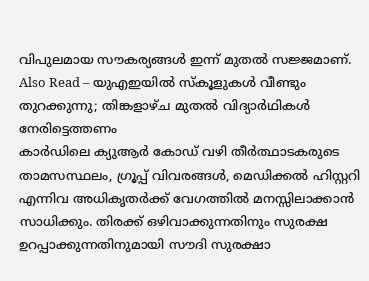വിപുലമായ സൗകര്യങ്ങൾ ഇന്ന് മുതൽ സജ്ജമാണ്.
Also Read – യുഎഇയിൽ സ്കൂളുകൾ വീണ്ടും തുറക്കുന്നു; തിങ്കളാഴ്ച മുതൽ വിദ്യാർഥികൾ നേരിട്ടെത്തണം
കാർഡിലെ ക്യുആർ കോഡ് വഴി തീർത്ഥാടകരുടെ താമസസ്ഥലം, ഗ്രൂപ്പ് വിവരങ്ങൾ, മെഡിക്കൽ ഹിസ്റ്ററി എന്നിവ അധികൃതർക്ക് വേഗത്തിൽ മനസ്സിലാക്കാൻ സാധിക്കും. തിരക്ക് ഒഴിവാക്കുന്നതിനും സുരക്ഷ ഉറപ്പാക്കുന്നതിനുമായി സൗദി സുരക്ഷാ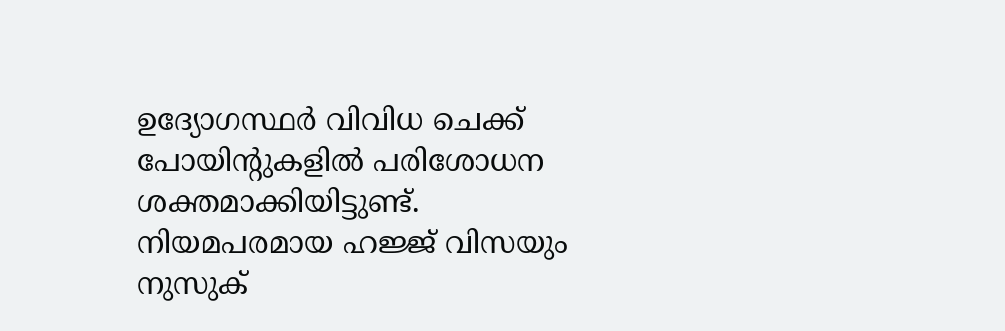ഉദ്യോഗസ്ഥർ വിവിധ ചെക്ക് പോയിന്റുകളിൽ പരിശോധന ശക്തമാക്കിയിട്ടുണ്ട്. നിയമപരമായ ഹജ്ജ് വിസയും നുസുക്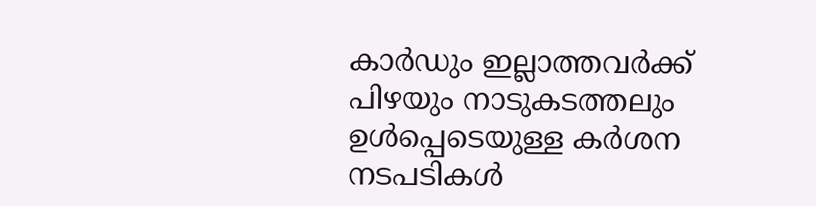കാർഡും ഇല്ലാത്തവർക്ക് പിഴയും നാടുകടത്തലും ഉൾപ്പെടെയുള്ള കർശന നടപടികൾ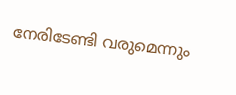നേരിടേണ്ടി വരുമെന്നും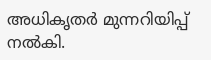അധികൃതർ മുന്നറിയിപ്പ് നൽകി.